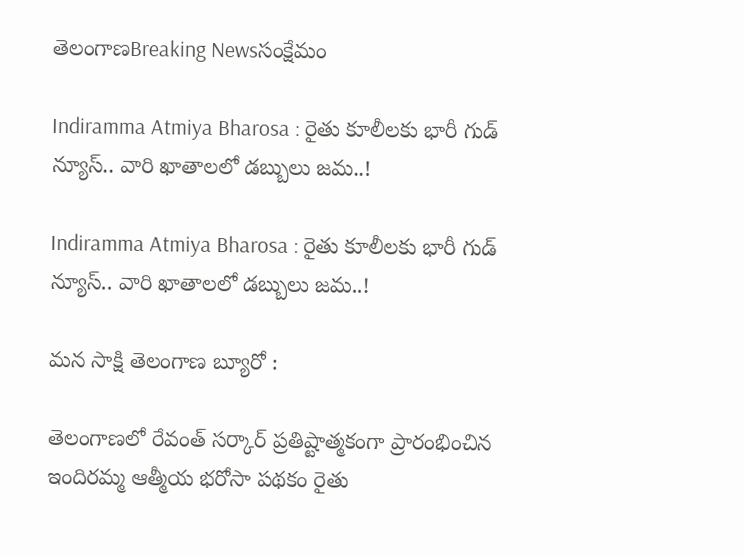తెలంగాణBreaking Newsసంక్షేమం

Indiramma Atmiya Bharosa : రైతు కూలీలకు భారీ గుడ్ న్యూస్.. వారి ఖాతాలలో డబ్బులు జమ..!

Indiramma Atmiya Bharosa : రైతు కూలీలకు భారీ గుడ్ న్యూస్.. వారి ఖాతాలలో డబ్బులు జమ..!

మన సాక్షి తెలంగాణ బ్యూరో :

తెలంగాణలో రేవంత్ సర్కార్ ప్రతిష్టాత్మకంగా ప్రారంభించిన ఇందిరమ్మ ఆత్మీయ భరోసా పథకం రైతు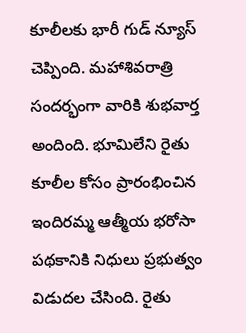కూలీలకు భారీ గుడ్ న్యూస్ చెప్పింది. మహాశివరాత్రి సందర్భంగా వారికి శుభవార్త అందింది. భూమిలేని రైతు కూలీల కోసం ప్రారంభించిన ఇందిరమ్మ ఆత్మీయ భరోసా పథకానికి నిధులు ప్రభుత్వం విడుదల చేసింది. రైతు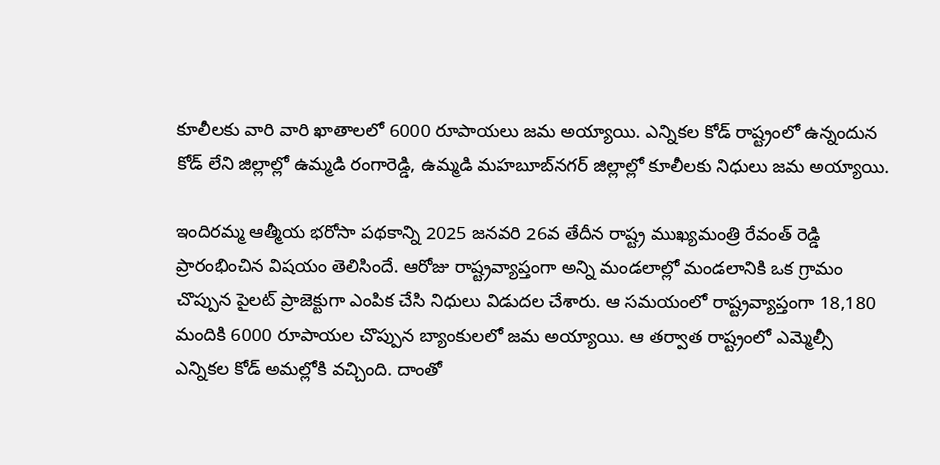కూలీలకు వారి వారి ఖాతాలలో 6000 రూపాయలు జమ అయ్యాయి. ఎన్నికల కోడ్ రాష్ట్రంలో ఉన్నందున కోడ్ లేని జిల్లాల్లో ఉమ్మడి రంగారెడ్డి, ఉమ్మడి మహబూబ్‌నగర్ జిల్లాల్లో కూలీలకు నిధులు జమ అయ్యాయి.

ఇందిరమ్మ ఆత్మీయ భరోసా పథకాన్ని 2025 జనవరి 26వ తేదీన రాష్ట్ర ముఖ్యమంత్రి రేవంత్ రెడ్డి ప్రారంభించిన విషయం తెలిసిందే. ఆరోజు రాష్ట్రవ్యాప్తంగా అన్ని మండలాల్లో మండలానికి ఒక గ్రామం చొప్పున పైలట్ ప్రాజెక్టుగా ఎంపిక చేసి నిధులు విడుదల చేశారు. ఆ సమయంలో రాష్ట్రవ్యాప్తంగా 18,180 మందికి 6000 రూపాయల చొప్పున బ్యాంకులలో జమ అయ్యాయి. ఆ తర్వాత రాష్ట్రంలో ఎమ్మెల్సీ ఎన్నికల కోడ్ అమల్లోకి వచ్చింది. దాంతో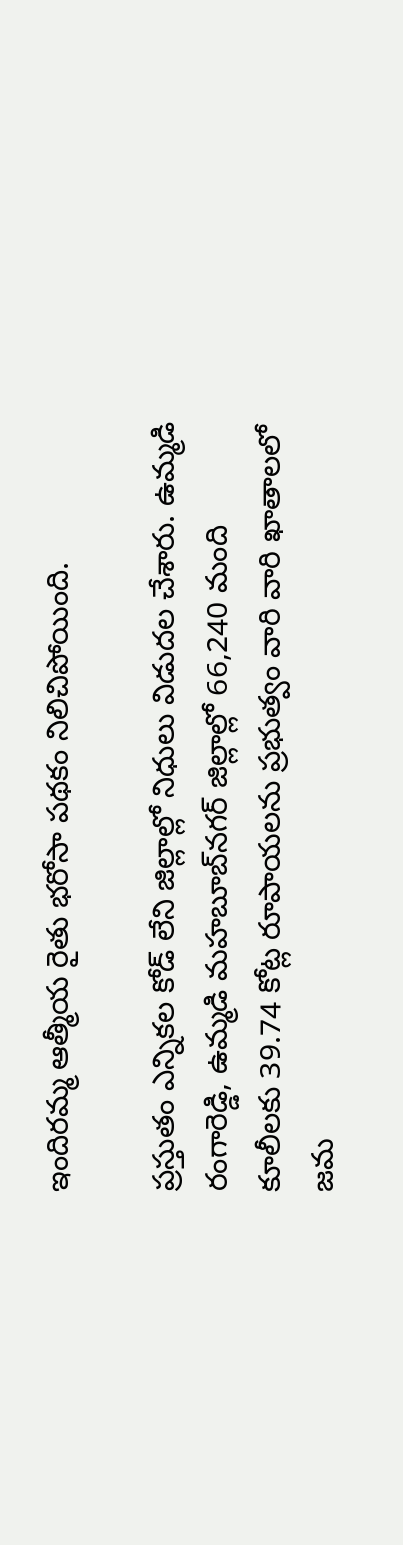ఇందిరమ్మ ఆత్మీయ రైతు భరోసా పథకం నిలిచిపోయింది.

ప్రస్తుతం ఎన్నికల కోడ్ లేని జిల్లాల్లో నిధులు విడుదల చేశారు. ఉమ్మడి రంగారెడ్డి, ఉమ్మడి మహబూబ్‌నగర్ జిల్లాల్లో 66,240 మంది కూలీలకు 39.74 కోట్ల రూపాయలను ప్రభుత్వం వారి వారి ఖాతాలలో జమ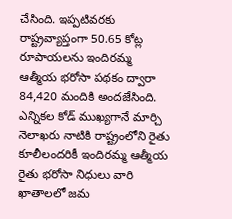చేసింది. ఇప్పటివరకు రాష్ట్రవ్యాప్తంగా 50.65 కోట్ల రూపాయలను ఇందిరమ్మ ఆత్మీయ భరోసా పథకం ద్వారా 84,420 మందికి అందజేసింది. ఎన్నికల కోడ్ ముఖ్యగానే మార్చి నెలాఖరు నాటికి రాష్ట్రంలోని రైతు కూలీలందరికీ ఇందిరమ్మ ఆత్మీయ రైతు భరోసా నిధులు వారి ఖాతాలలో జమ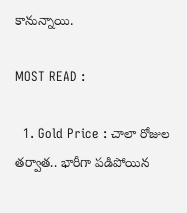కానున్నాయి.

MOST READ :

  1. Gold Price : చాలా రోజుల తర్వాత.. భారీగా పడిపోయిన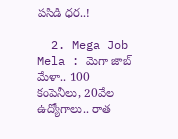పసిడి ధర..!

  2. Mega Job Mela : మెగా జాబ్ మేళా.. 100 కంపెనీలు, 20వేల ఉద్యోగాలు.. రాత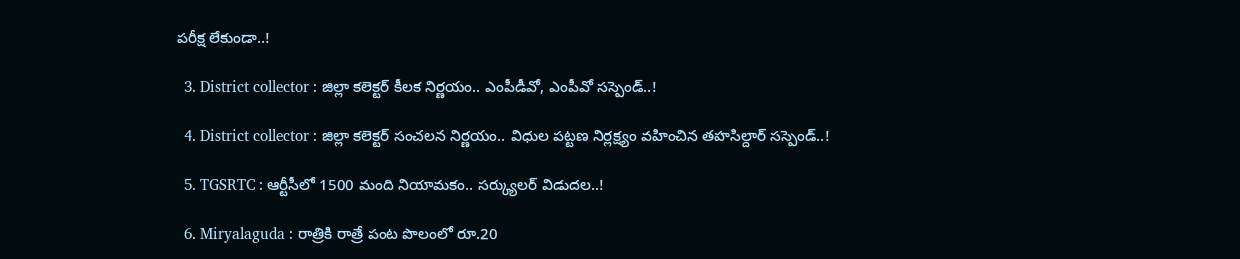పరీక్ష లేకుండా..!

  3. District collector : జిల్లా కలెక్టర్ కీలక నిర్ణయం.. ఎంపీడీవో, ఎంపీవో సస్పెండ్..!

  4. District collector : జిల్లా కలెక్టర్ సంచలన నిర్ణయం.. విధుల పట్టణ నిర్లక్ష్యం వహించిన తహసిల్దార్ సస్పెండ్..!

  5. TGSRTC : ఆర్టీసీలో 1500 మంది నియామకం.. సర్క్యులర్ విడుదల..!

  6. Miryalaguda : రాత్రికి రాత్రే పంట పొలంలో రూ.20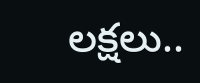లక్షలు..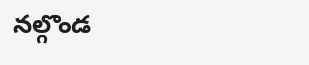నల్గొండ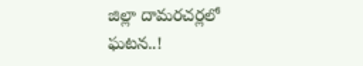జిల్లా దామరచర్లలో ఘటన..!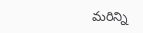మరిన్ని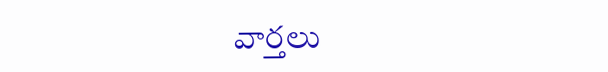వార్తలు